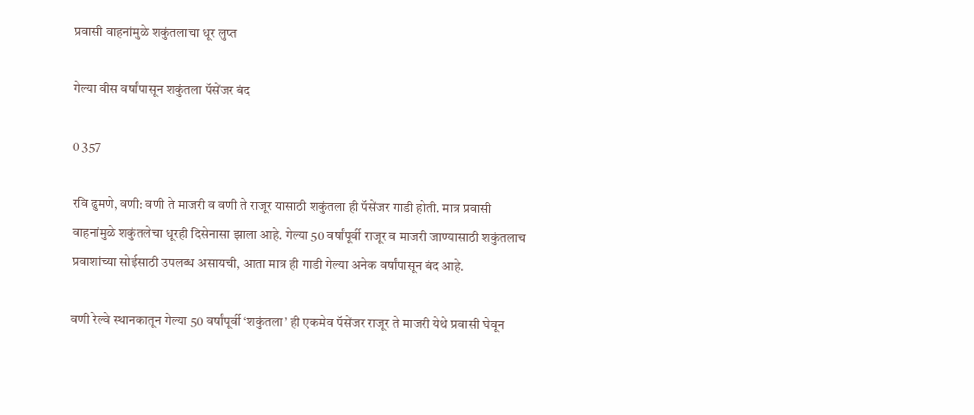प्रवासी वाहनांमुळे शकुंतलाचा धूर लुप्त

गेल्या वीस वर्षांपासून शकुंतला पॅसेंजर बंद

0 357

रवि ढुमणे, वणी: वणी ते माजरी व वणी ते राजूर यासाठी शकुंतला ही पॅसेंजर गाडी होती. मात्र प्रवासी वाहनांमुळे शकुंतलेचा धूरही दिसेनासा झाला आहे. गेल्या 50 वर्षांपूर्वी राजूर व माजरी जाण्यासाठी शकुंतलाच प्रवाशांच्या सोईसाठी उपलब्ध असायची, आता मात्र ही गाडी गेल्या अनेक वर्षांपासून बंद आहे.

वणी रेल्वे स्थानकातून गेल्या 50 वर्षांपूर्वी ‘शकुंतला’ ही एकमेव पॅसेंजर राजूर ते माजरी येथे प्रवासी घेवून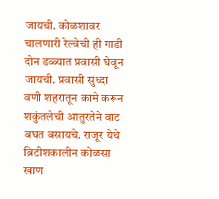जायची. कोळशावर चालणारी रेल्वेची ही गाडी दोन डब्ब्यात प्रवासी घेवून जायची. प्रवासी सुध्दा वणी शहरातून कामे करून शकुंतलेची आतुरतेने वाट बघत बसायचे. राजूर येथे ब्रिटीशकालीन कोळसा खाण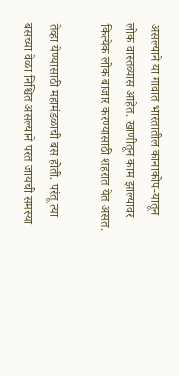असल्याने या गावात भारतातील कानाकोप-यातून लोक वास्तव्यास आहेत. खाणीतून काम झाल्यावर कित्येक लोक बाजार करण्यासाठी शहरात येत असत.

तेव्हा येण्यासाठी महामंडळाची बस होती. परंतू त्या बसच्या वेळा निश्चित असल्याने परत जायची समस्या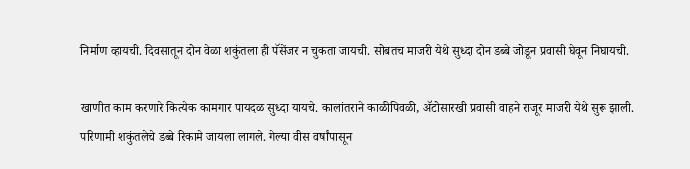निर्माण व्हायची. दिवसातून दोन वेळा शकुंतला ही पॅसेंजर न चुकता जायची. सोबतच माजरी येथे सुध्दा दोन डब्बे जोडून प्रवासी घेवून निघायची.

खाणीत काम करणारे कित्येक कामगार पायदळ सुध्दा यायचे. कालांतराने काळीपिवळी, ॲटोसारखी प्रवासी वाहने राजूर माजरी येथे सुरू झाली. परिणामी शकुंतलेचे डब्बे रिकामे जायला लागले. गेल्या वीस वर्षांपासून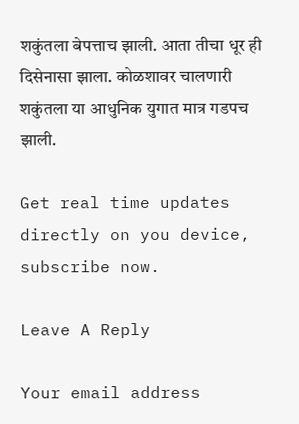शकुंतला बेपत्ताच झाली. आता तीचा धूर ही दिसेनासा झाला. कोळशावर चालणारी शकुंतला या आधुनिक युगात मात्र गडपच झाली.

Get real time updates directly on you device, subscribe now.

Leave A Reply

Your email address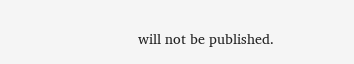will not be published.